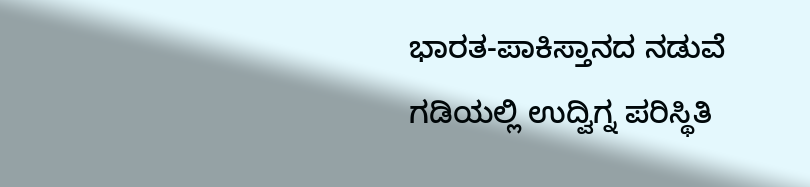ಭಾರತ-ಪಾಕಿಸ್ತಾನದ ನಡುವೆ ಗಡಿಯಲ್ಲಿ ಉದ್ವಿಗ್ನ ಪರಿಸ್ಥಿತಿ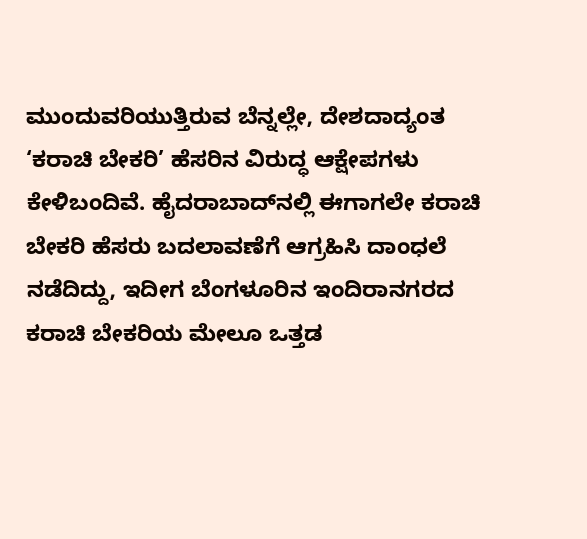ಮುಂದುವರಿಯುತ್ತಿರುವ ಬೆನ್ನಲ್ಲೇ, ದೇಶದಾದ್ಯಂತ ‘ಕರಾಚಿ ಬೇಕರಿ’ ಹೆಸರಿನ ವಿರುದ್ಧ ಆಕ್ಷೇಪಗಳು ಕೇಳಿಬಂದಿವೆ. ಹೈದರಾಬಾದ್‌ನಲ್ಲಿ ಈಗಾಗಲೇ ಕರಾಚಿ ಬೇಕರಿ ಹೆಸರು ಬದಲಾವಣೆಗೆ ಆಗ್ರಹಿಸಿ ದಾಂಧಲೆ ನಡೆದಿದ್ದು, ಇದೀಗ ಬೆಂಗಳೂರಿನ ಇಂದಿರಾನಗರದ ಕರಾಚಿ ಬೇಕರಿಯ ಮೇಲೂ ಒತ್ತಡ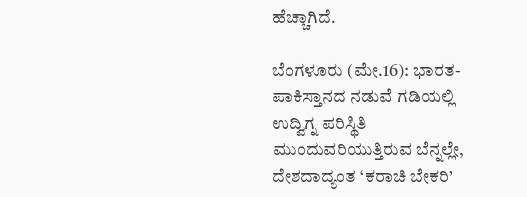ಹೆಚ್ಚಾಗಿದೆ.

ಬೆಂಗಳೂರು (ಮೇ.16): ಭಾರತ-ಪಾಕಿಸ್ತಾನದ ನಡುವೆ ಗಡಿಯಲ್ಲಿ ಉದ್ವಿಗ್ನ ಪರಿಸ್ಥಿತಿ ಮುಂದುವರಿಯುತ್ತಿರುವ ಬೆನ್ನಲ್ಲೇ, ದೇಶದಾದ್ಯಂತ ‘ಕರಾಚಿ ಬೇಕರಿ’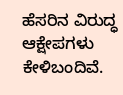ಹೆಸರಿನ ವಿರುದ್ಧ ಆಕ್ಷೇಪಗಳು ಕೇಳಿಬಂದಿವೆ.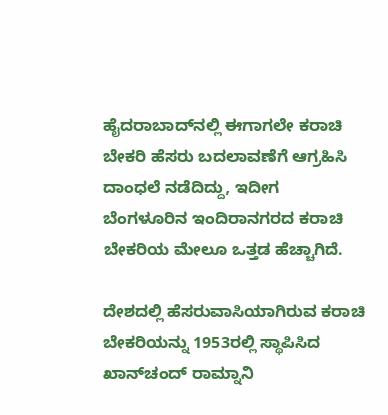ಹೈದರಾಬಾದ್‌ನಲ್ಲಿ ಈಗಾಗಲೇ ಕರಾಚಿ ಬೇಕರಿ ಹೆಸರು ಬದಲಾವಣೆಗೆ ಆಗ್ರಹಿಸಿ ದಾಂಧಲೆ ನಡೆದಿದ್ದು, ಇದೀಗ ಬೆಂಗಳೂರಿನ ಇಂದಿರಾನಗರದ ಕರಾಚಿ ಬೇಕರಿಯ ಮೇಲೂ ಒತ್ತಡ ಹೆಚ್ಚಾಗಿದೆ.

ದೇಶದಲ್ಲಿ ಹೆಸರುವಾಸಿಯಾಗಿರುವ ಕರಾಚಿ ಬೇಕರಿಯನ್ನು 1953ರಲ್ಲಿ ಸ್ಥಾಪಿಸಿದ ಖಾನ್‌ಚಂದ್ ರಾಮ್ನಾನಿ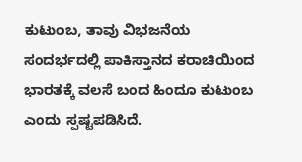ಕುಟುಂಬ, ತಾವು ವಿಭಜನೆಯ ಸಂದರ್ಭದಲ್ಲಿ ಪಾಕಿಸ್ತಾನದ ಕರಾಚಿಯಿಂದ ಭಾರತಕ್ಕೆ ವಲಸೆ ಬಂದ ಹಿಂದೂ ಕುಟುಂಬ ಎಂದು ಸ್ಪಷ್ಟಪಡಿಸಿದೆ.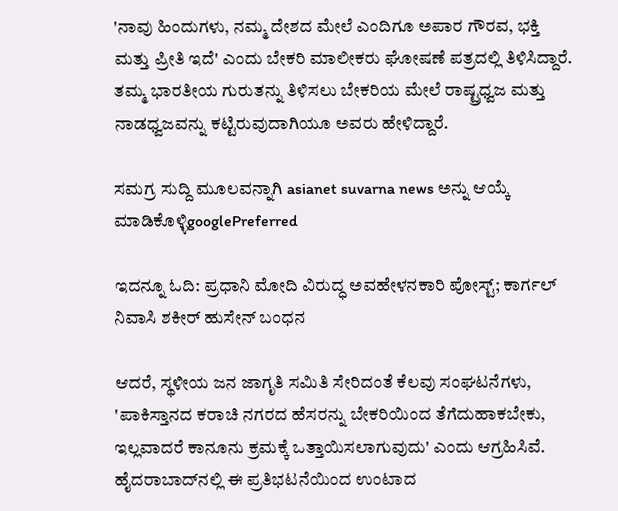'ನಾವು ಹಿಂದುಗಳು, ನಮ್ಮ ದೇಶದ ಮೇಲೆ ಎಂದಿಗೂ ಅಪಾರ ಗೌರವ, ಭಕ್ತಿ ಮತ್ತು ಪ್ರೀತಿ ಇದೆ' ಎಂದು ಬೇಕರಿ ಮಾಲೀಕರು ಘೋಷಣೆ ಪತ್ರದಲ್ಲಿ ತಿಳಿಸಿದ್ದಾರೆ. ತಮ್ಮ ಭಾರತೀಯ ಗುರುತನ್ನು ತಿಳಿಸಲು ಬೇಕರಿಯ ಮೇಲೆ ರಾಷ್ಟ್ರಧ್ವಜ ಮತ್ತು ನಾಡಧ್ವಜವನ್ನು ಕಟ್ಟಿರುವುದಾಗಿಯೂ ಅವರು ಹೇಳಿದ್ದಾರೆ.

ಸಮಗ್ರ ಸುದ್ದಿ ಮೂಲವನ್ನಾಗಿ asianet suvarna news ಅನ್ನು ಆಯ್ಕೆ ಮಾಡಿಕೊಳ್ಳಿgooglePreferred

ಇದನ್ನೂ ಓದಿ: ಪ್ರಧಾನಿ ಮೋದಿ ವಿರುದ್ಧ ಅವಹೇಳನಕಾರಿ ಪೋಸ್ಟ್; ಕಾರ್ಗಲ್ ನಿವಾಸಿ ಶಕೀರ್ ಹುಸೇನ್ ಬಂಧನ

ಆದರೆ, ಸ್ಥಳೀಯ ಜನ ಜಾಗೃತಿ ಸಮಿತಿ ಸೇರಿದಂತೆ ಕೆಲವು ಸಂಘಟನೆಗಳು, 'ಪಾಕಿಸ್ತಾನದ ಕರಾಚಿ ನಗರದ ಹೆಸರನ್ನು ಬೇಕರಿಯಿಂದ ತೆಗೆದುಹಾಕಬೇಕು, ಇಲ್ಲವಾದರೆ ಕಾನೂನು ಕ್ರಮಕ್ಕೆ ಒತ್ತಾಯಿಸಲಾಗುವುದು' ಎಂದು ಆಗ್ರಹಿಸಿವೆ. ಹೈದರಾಬಾದ್‌ನಲ್ಲಿ ಈ ಪ್ರತಿಭಟನೆಯಿಂದ ಉಂಟಾದ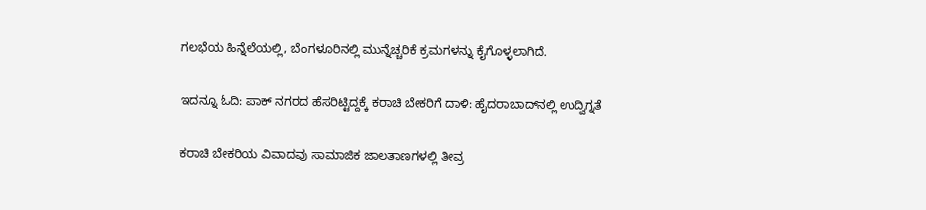ಗಲಭೆಯ ಹಿನ್ನೆಲೆಯಲ್ಲಿ, ಬೆಂಗಳೂರಿನಲ್ಲಿ ಮುನ್ನೆಚ್ಚರಿಕೆ ಕ್ರಮಗಳನ್ನು ಕೈಗೊಳ್ಳಲಾಗಿದೆ.

ಇದನ್ನೂ ಓದಿ: ಪಾಕ್‌ ನಗರದ ಹೆಸರಿಟ್ಟಿದ್ದಕ್ಕೆ ಕರಾಚಿ ಬೇಕರಿಗೆ ದಾಳಿ: ಹೈದರಾಬಾದ್‌ನಲ್ಲಿ ಉದ್ವಿಗ್ನತೆ

ಕರಾಚಿ ಬೇಕರಿಯ ವಿವಾದವು ಸಾಮಾಜಿಕ ಜಾಲತಾಣಗಳಲ್ಲಿ ತೀವ್ರ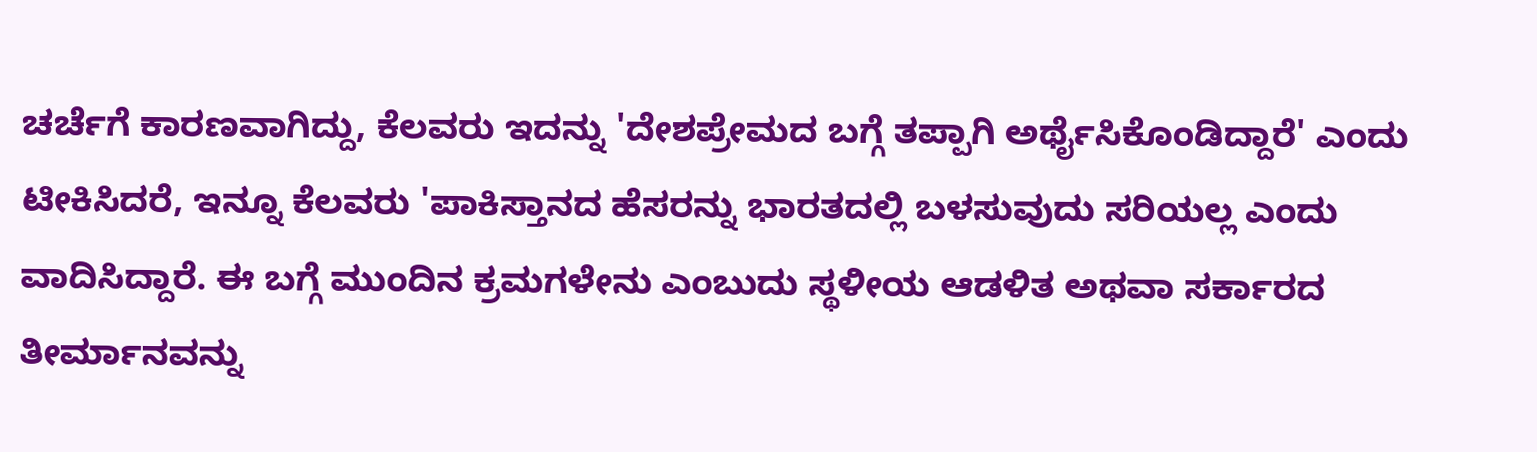ಚರ್ಚೆಗೆ ಕಾರಣವಾಗಿದ್ದು, ಕೆಲವರು ಇದನ್ನು 'ದೇಶಪ್ರೇಮದ ಬಗ್ಗೆ ತಪ್ಪಾಗಿ ಅರ್ಥೈಸಿಕೊಂಡಿದ್ದಾರೆ' ಎಂದು ಟೀಕಿಸಿದರೆ, ಇನ್ನೂ ಕೆಲವರು 'ಪಾಕಿಸ್ತಾನದ ಹೆಸರನ್ನು ಭಾರತದಲ್ಲಿ ಬಳಸುವುದು ಸರಿಯಲ್ಲ ಎಂದು ವಾದಿಸಿದ್ದಾರೆ. ಈ ಬಗ್ಗೆ ಮುಂದಿನ ಕ್ರಮಗಳೇನು ಎಂಬುದು ಸ್ಥಳೀಯ ಆಡಳಿತ ಅಥವಾ ಸರ್ಕಾರದ ತೀರ್ಮಾನವನ್ನು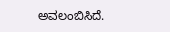ಅವಲಂಬಿಸಿದೆ.